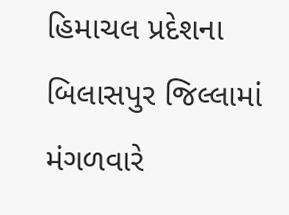હિમાચલ પ્રદેશના બિલાસપુર જિલ્લામાં મંગળવારે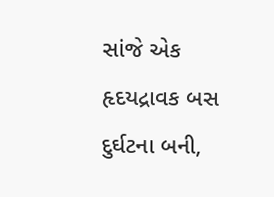સાંજે એક હૃદયદ્રાવક બસ દુર્ઘટના બની,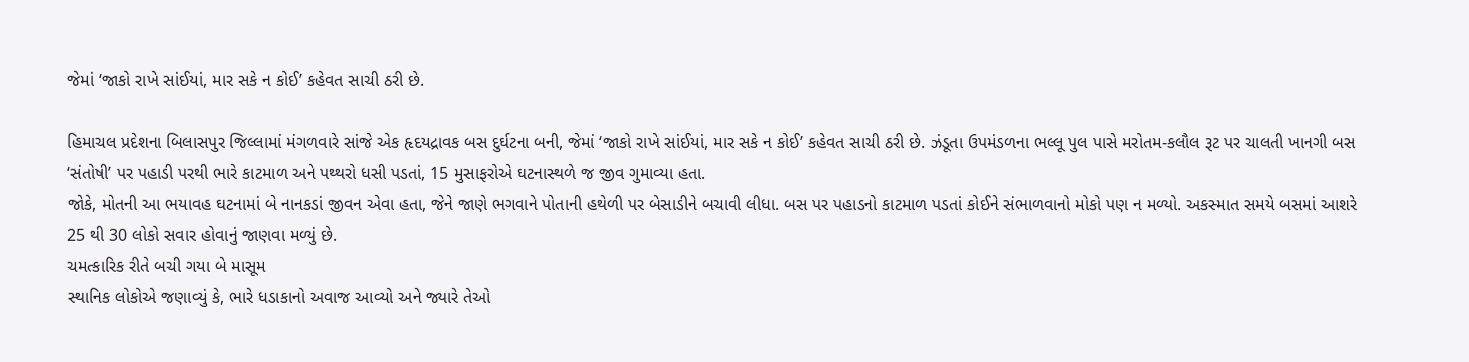જેમાં ‘જાકો રાખે સાંઈયાં, માર સકે ન કોઈ’ કહેવત સાચી ઠરી છે.

હિમાચલ પ્રદેશના બિલાસપુર જિલ્લામાં મંગળવારે સાંજે એક હૃદયદ્રાવક બસ દુર્ઘટના બની, જેમાં ‘જાકો રાખે સાંઈયાં, માર સકે ન કોઈ’ કહેવત સાચી ઠરી છે. ઝંડૂતા ઉપમંડળના ભલ્લૂ પુલ પાસે મરોતમ-કલૌલ રૂટ પર ચાલતી ખાનગી બસ ‘સંતોષી’ પર પહાડી પરથી ભારે કાટમાળ અને પથ્થરો ધસી પડતાં, 15 મુસાફરોએ ઘટનાસ્થળે જ જીવ ગુમાવ્યા હતા.
જોકે, મોતની આ ભયાવહ ઘટનામાં બે નાનકડાં જીવન એવા હતા, જેને જાણે ભગવાને પોતાની હથેળી પર બેસાડીને બચાવી લીધા. બસ પર પહાડનો કાટમાળ પડતાં કોઈને સંભાળવાનો મોકો પણ ન મળ્યો. અકસ્માત સમયે બસમાં આશરે 25 થી 30 લોકો સવાર હોવાનું જાણવા મળ્યું છે.
ચમત્કારિક રીતે બચી ગયા બે માસૂમ
સ્થાનિક લોકોએ જણાવ્યું કે, ભારે ધડાકાનો અવાજ આવ્યો અને જ્યારે તેઓ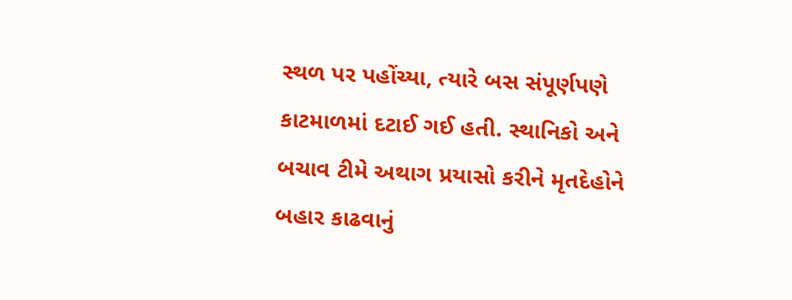સ્થળ પર પહોંચ્યા, ત્યારે બસ સંપૂર્ણપણે કાટમાળમાં દટાઈ ગઈ હતી. સ્થાનિકો અને બચાવ ટીમે અથાગ પ્રયાસો કરીને મૃતદેહોને બહાર કાઢવાનું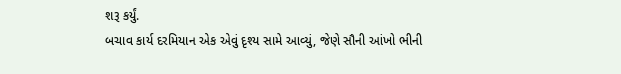શરૂ કર્યું.
બચાવ કાર્ય દરમિયાન એક એવું દૃશ્ય સામે આવ્યું, જેણે સૌની આંખો ભીની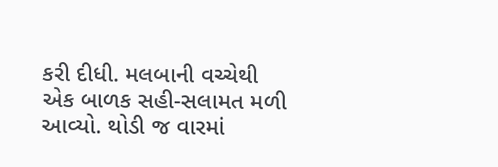કરી દીધી. મલબાની વચ્ચેથી એક બાળક સહી-સલામત મળી આવ્યો. થોડી જ વારમાં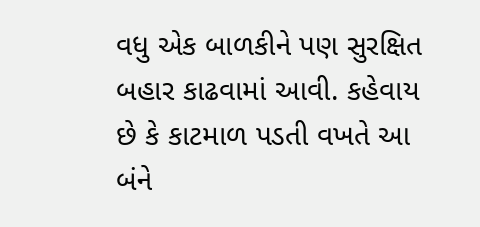વધુ એક બાળકીને પણ સુરક્ષિત બહાર કાઢવામાં આવી. કહેવાય છે કે કાટમાળ પડતી વખતે આ બંને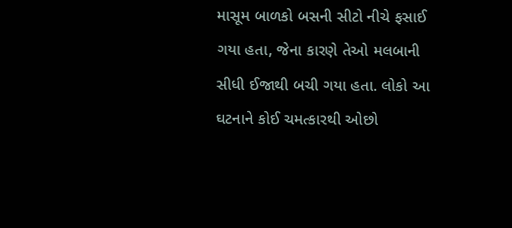માસૂમ બાળકો બસની સીટો નીચે ફસાઈ ગયા હતા, જેના કારણે તેઓ મલબાની સીધી ઈજાથી બચી ગયા હતા. લોકો આ ઘટનાને કોઈ ચમત્કારથી ઓછો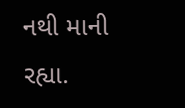નથી માની રહ્યા.